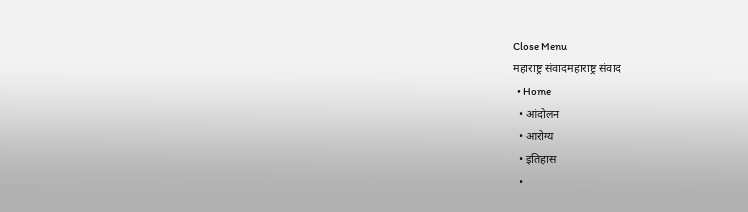Close Menu
महाराष्ट्र संवादमहाराष्ट्र संवाद
  • Home
  • आंदोलन
  • आरोग्य
  • इतिहास
  •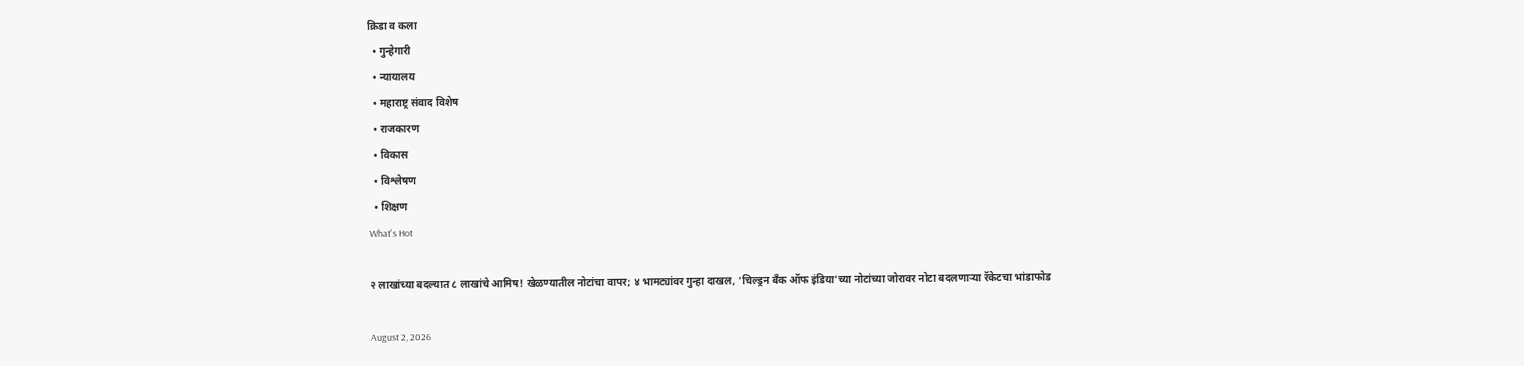क्रिडा व कला
  • गुन्हेगारी
  • न्यायालय
  • महाराष्ट्र संवाद विशेष
  • राजकारण
  • विकास
  • विश्लेषण
  • शिक्षण
What's Hot

२ लाखांच्या बदल्यात ८ लाखांचे आमिष! खेळण्यातील नोटांचा वापर; ४ भामट्यांवर गुन्हा दाखल, ‘चिल्ड्रन बँक ऑफ इंडिया’च्या नोटांच्या जोरावर नोटा बदलणाऱ्या रॅकेटचा भांडाफोड

August 2, 2026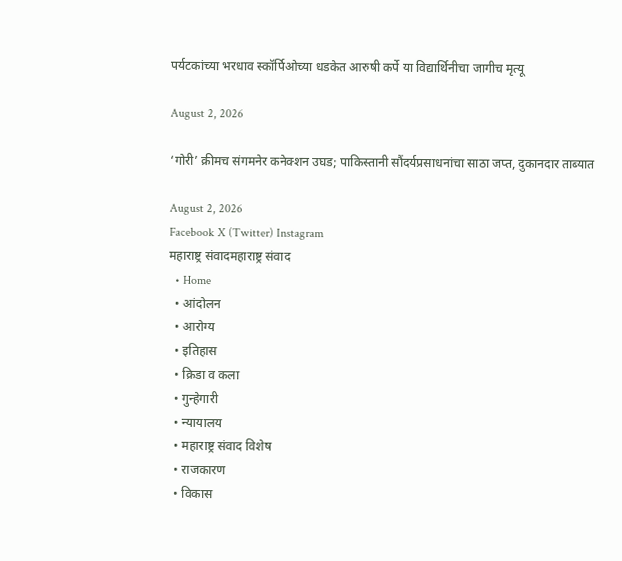पर्यटकांच्या भरधाव स्कॉर्पिओच्या धडकेत आरुषी कर्पे या विद्यार्थिनीचा जागीच मृत्यू

August 2, 2026

‘गोरी’ क्रीमच संगमनेर कनेक्शन उघड; पाकिस्तानी सौंदर्यप्रसाधनांचा साठा जप्त, दुकानदार ताब्यात

August 2, 2026
Facebook X (Twitter) Instagram
महाराष्ट्र संवादमहाराष्ट्र संवाद
  • Home
  • आंदोलन
  • आरोग्य
  • इतिहास
  • क्रिडा व कला
  • गुन्हेगारी
  • न्यायालय
  • महाराष्ट्र संवाद विशेष
  • राजकारण
  • विकास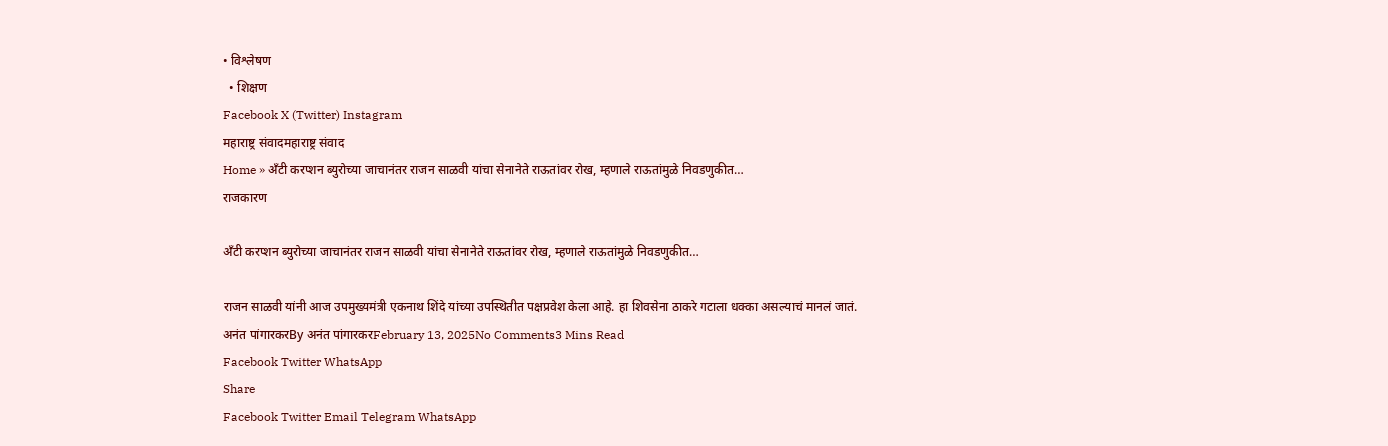• विश्लेषण
  • शिक्षण
Facebook X (Twitter) Instagram
महाराष्ट्र संवादमहाराष्ट्र संवाद
Home » अँटी करप्शन ब्युरोच्या जाचानंतर राजन साळवी यांचा सेनानेते राऊतांवर रोख, म्हणाले राऊतांमुळे निवडणुकीत…
राजकारण

अँटी करप्शन ब्युरोच्या जाचानंतर राजन साळवी यांचा सेनानेते राऊतांवर रोख, म्हणाले राऊतांमुळे निवडणुकीत…

राजन साळवी यांनी आज उपमुख्यमंत्री एकनाथ शिंदे यांच्या उपस्थितीत पक्षप्रवेश केला आहे. हा शिवसेना ठाकरे गटाला धक्का असल्याचं मानलं जातं.
अनंत पांगारकरBy अनंत पांगारकरFebruary 13, 2025No Comments3 Mins Read
Facebook Twitter WhatsApp
Share
Facebook Twitter Email Telegram WhatsApp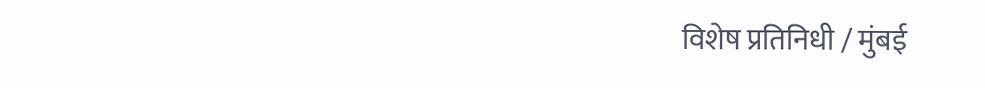विशेष प्रतिनिधी / मुंबई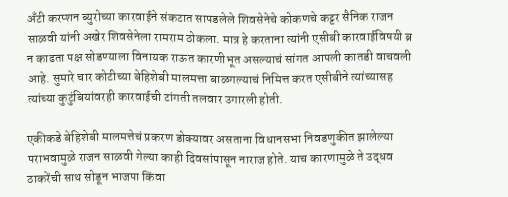अँटी करप्शन ब्युरोच्या कारवाईने संकटात सापडलेले शिवसेनेचे कोकणचे कट्टर सैनिक राजन साळवी यांनी अखेर शिवसेनेला रामराम ठोकला. मात्र हे करताना त्यांनी एसीबी कारवाईविषयी ब्र न काढता पक्ष सोडण्याला विनायक राऊत कारणीभूत असल्याचं सांगत आपली कातडी वाचवली आहे. सुमारे चार कोटीच्या बेहिशेबी मालमत्ता बाळगल्याचं निमित्त करत एसीबीने त्यांच्यासह त्यांच्या कुटुंबियांवरही कारवाईची टांगती तलवार उगारली होती.

एकीकडे बेहिशेबी मालमत्तेचं प्रकरण डोक्यावर असताना विधानसभा निवडणुकीत झालेल्या पराभवामुळे राजन साळवी गेल्या काही दिवसांपासून नाराज होते. याच कारणामुळे ते उद्धव ठाकरेंची साथ सोडून भाजपा किंवा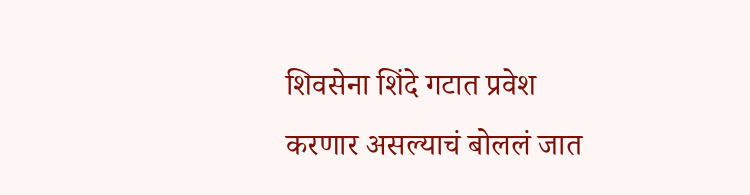शिवसेना शिंदे गटात प्रवेश करणार असल्याचं बोललं जात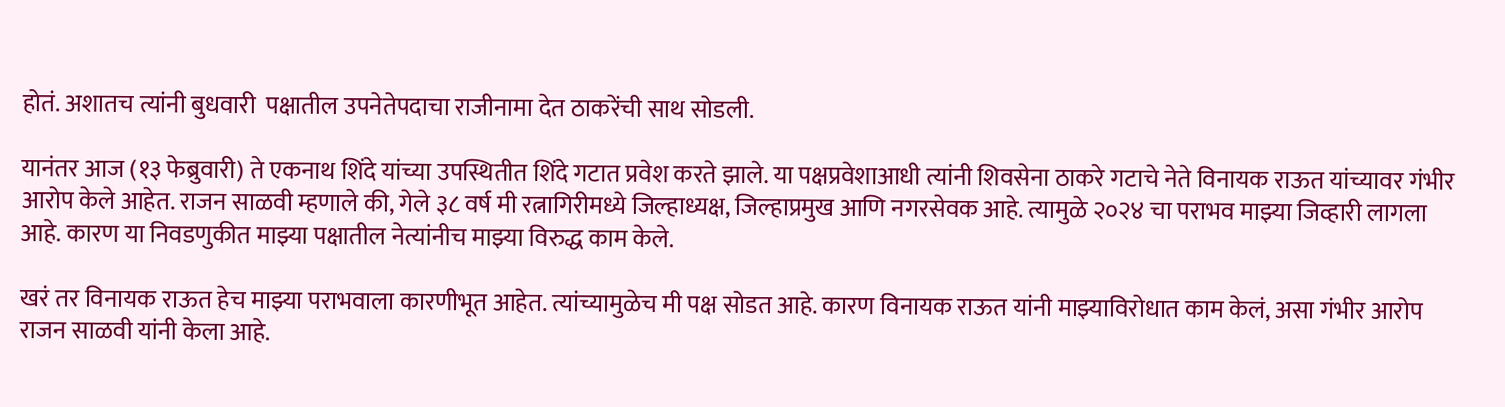होतं. अशातच त्यांनी बुधवारी  पक्षातील उपनेतेपदाचा राजीनामा देत ठाकरेंची साथ सोडली.

यानंतर आज (१३ फेब्रुवारी) ते एकनाथ शिंदे यांच्या उपस्थितीत शिंदे गटात प्रवेश करते झाले. या पक्षप्रवेशाआधी त्यांनी शिवसेना ठाकरे गटाचे नेते विनायक राऊत यांच्यावर गंभीर आरोप केले आहेत. राजन साळवी म्हणाले की, गेले ३८ वर्ष मी रत्नागिरीमध्ये जिल्हाध्यक्ष, जिल्हाप्रमुख आणि नगरसेवक आहे. त्यामुळे २०२४ चा पराभव माझ्या जिव्हारी लागला आहे. कारण या निवडणुकीत माझ्या पक्षातील नेत्यांनीच माझ्या विरुद्ध काम केले.

खरं तर विनायक राऊत हेच माझ्या पराभवाला कारणीभूत आहेत. त्यांच्यामुळेच मी पक्ष सोडत आहे. कारण विनायक राऊत यांनी माझ्याविरोधात काम केलं, असा गंभीर आरोप राजन साळवी यांनी केला आहे.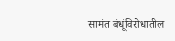सामंत बंधूंविरोधातील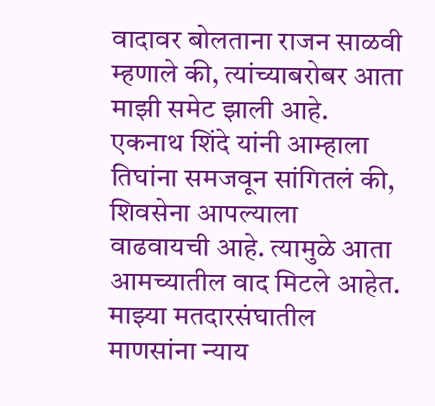वादावर बोलताना राजन साळवी म्हणाले की, त्यांच्याबरोबर आता माझी समेट झाली आहे. एकनाथ शिंदे यांनी आम्हाला तिघांना समजवून सांगितलं की, शिवसेना आपल्याला वाढवायची आहे. त्यामुळे आता आमच्यातील वाद मिटले आहेत. माझ्या मतदारसंघातील माणसांना न्याय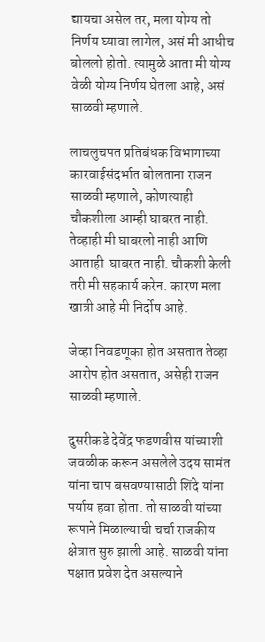द्यायचा असेल तर, मला योग्य तो निर्णय घ्यावा लागेल, असं मी आधीच बोललो होतो. त्यामुळे आता मी योग्य वेळी योग्य निर्णय घेतला आहे, असं  साळवी म्हणाले.

लाचलुचपत प्रतिबंधक विभागाच्या कारवाईसंदर्भात बोलताना राजन साळवी म्हणाले, कोणत्याही चौकशीला आम्ही घाबरत नाही. तेव्हाही मी घाबरलो नाही आणि आताही  घाबरत नाही. चौकशी केली तरी मी सहकार्य करेन. कारण मला खात्री आहे मी निर्दोष आहे.

जेव्हा निवडणूका होत असतात तेव्हा आरोप होत असतात, असेही राजन साळवी म्हणाले.

दुसरीकडे देवेंद्र फडणवीस यांच्याशी जवळीक करून असलेले उदय सामंत यांना चाप बसवण्यासाठी शिंदे यांना पर्याय हवा होता. तो साळवी यांच्या रूपाने मिळाल्याची चर्चा राजकीय क्षेत्रात सुरु झाली आहे. साळवी यांना पक्षात प्रवेश देत असल्याने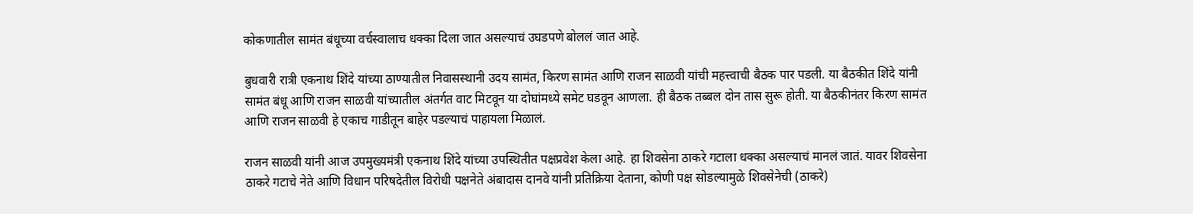कोकणातील सामंत बंधूच्या वर्चस्वालाच धक्का दिला जात असल्याचं उघडपणे बोललं जात आहे.

बुधवारी रात्री एकनाथ शिंदे यांच्या ठाण्यातील निवासस्थानी उदय सामंत, किरण सामंत आणि राजन साळवी यांची महत्त्वाची बैठक पार पडली. या बैठकीत शिंदे यांनी सामंत बंधू आणि राजन साळवी यांच्यातील अंतर्गत वाट मिटवून या दोघांमध्ये समेट घडवून आणला. ही बैठक तब्बल दोन तास सुरू होती. या बैठकीनंतर किरण सामंत आणि राजन साळवी हे एकाच गाडीतून बाहेर पडल्याचं पाहायला मिळालं.

राजन साळवी यांनी आज उपमुख्यमंत्री एकनाथ शिंदे यांच्या उपस्थितीत पक्षप्रवेश केला आहे. हा शिवसेना ठाकरे गटाला धक्का असल्याचं मानलं जातं. यावर शिवसेना ठाकरे गटाचे नेते आणि विधान परिषदेतील विरोधी पक्षनेते अंबादास दानवे यांनी प्रतिक्रिया देताना, कोणी पक्ष सोडल्यामुळे शिवसेनेची (ठाकरे)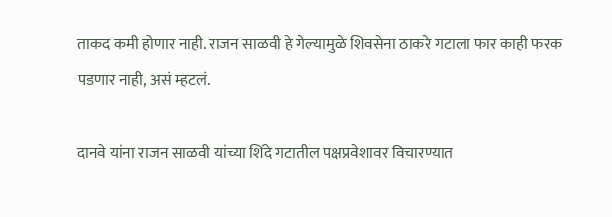ताकद कमी होणार नाही. राजन साळवी हे गेल्यामुळे शिवसेना ठाकरे गटाला फार काही फरक पडणार नाही, असं म्हटलं.

दानवे यांना राजन साळवी यांच्या शिंदे गटातील पक्षप्रवेशावर विचारण्यात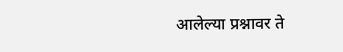आलेल्या प्रश्नावर ते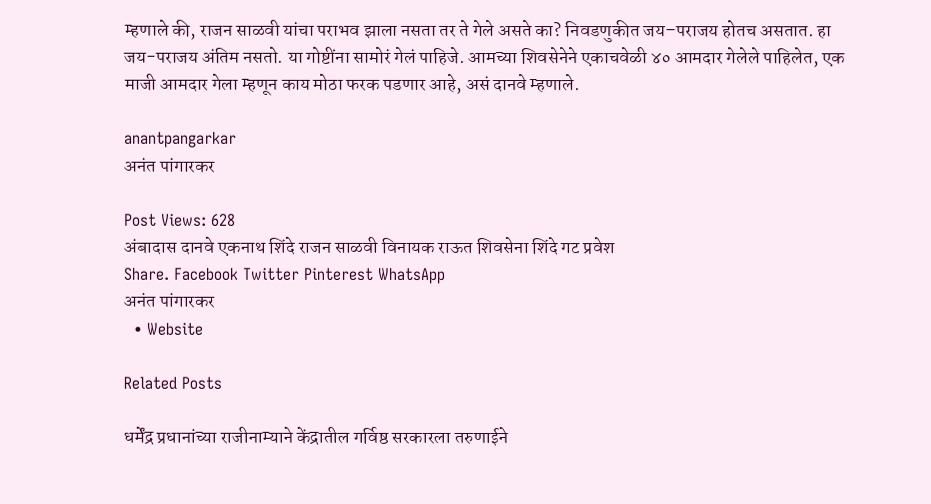म्हणाले की, राजन साळवी यांचा पराभव झाला नसता तर ते गेले असते का? निवडणुकीत जय–पराजय होतच असतात. हा जय-पराजय अंतिम नसतो. या गोष्टींना सामोरं गेलं पाहिजे. आमच्या शिवसेनेने एकाचवेळी ४० आमदार गेलेले पाहिलेत, एक माजी आमदार गेला म्हणून काय मोठा फरक पडणार आहे, असं दानवे म्हणाले.

anantpangarkar
अनंत पांगारकर

Post Views: 628
अंबादास दानवे एकनाथ शिंदे राजन साळवी विनायक राऊत शिवसेना शिंदे गट प्रवेश
Share. Facebook Twitter Pinterest WhatsApp
अनंत पांगारकर
  • Website

Related Posts

धर्मेंद्र प्रधानांच्या राजीनाम्याने केंद्रातील गर्विष्ठ सरकारला तरुणाईने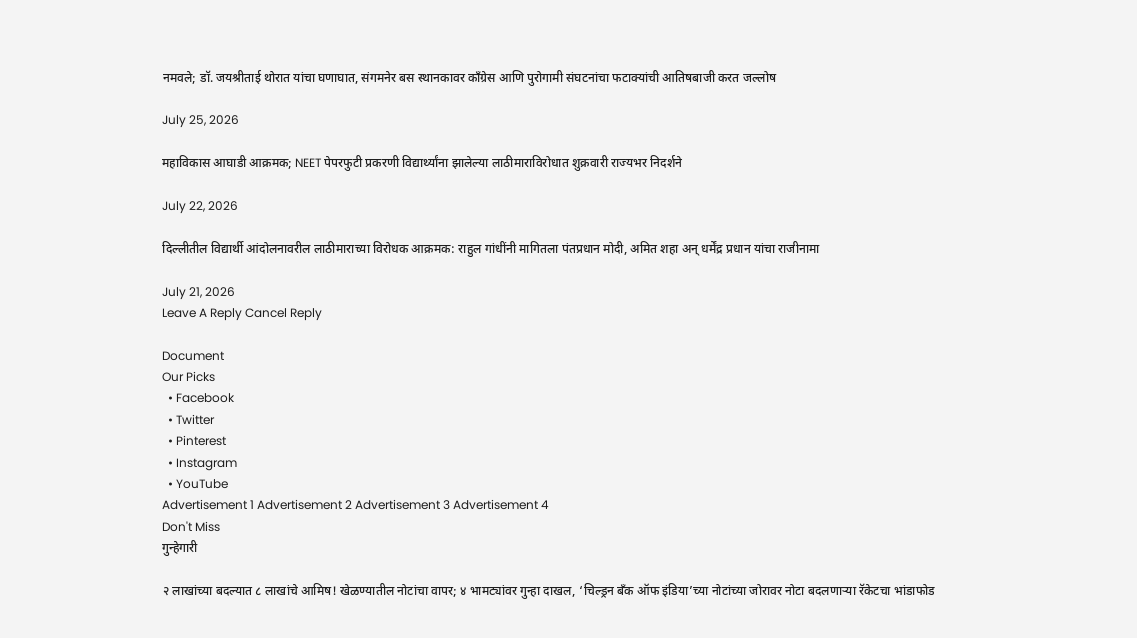नमवले; डॉ. जयश्रीताई थोरात यांचा घणाघात, संगमनेर बस स्थानकावर काँग्रेस आणि पुरोगामी संघटनांचा फटाक्यांची आतिषबाजी करत जल्लोष

July 25, 2026

महाविकास आघाडी आक्रमक; NEET पेपरफुटी प्रकरणी विद्यार्थ्यांना झालेल्या लाठीमाराविरोधात शुक्रवारी राज्यभर निदर्शने

July 22, 2026

दिल्लीतील विद्यार्थी आंदोलनावरील लाठीमाराच्या विरोधक आक्रमक: राहुल गांधींनी मागितला पंतप्रधान मोदी, अमित शहा अन् धर्मेंद्र प्रधान यांचा राजीनामा

July 21, 2026
Leave A Reply Cancel Reply

Document
Our Picks
  • Facebook
  • Twitter
  • Pinterest
  • Instagram
  • YouTube
Advertisement 1 Advertisement 2 Advertisement 3 Advertisement 4
Don't Miss
गुन्हेगारी

२ लाखांच्या बदल्यात ८ लाखांचे आमिष! खेळण्यातील नोटांचा वापर; ४ भामट्यांवर गुन्हा दाखल, ‘चिल्ड्रन बँक ऑफ इंडिया’च्या नोटांच्या जोरावर नोटा बदलणाऱ्या रॅकेटचा भांडाफोड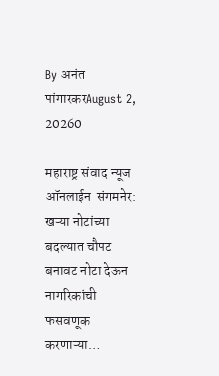By अनंत पांगारकरAugust 2, 20260

महाराष्ट्र संवाद न्यूज ऑनलाईन  संगमनेर:  खऱ्या नोटांच्या बदल्यात चौपट बनावट नोटा देऊन नागरिकांची फसवणूक करणाऱ्या…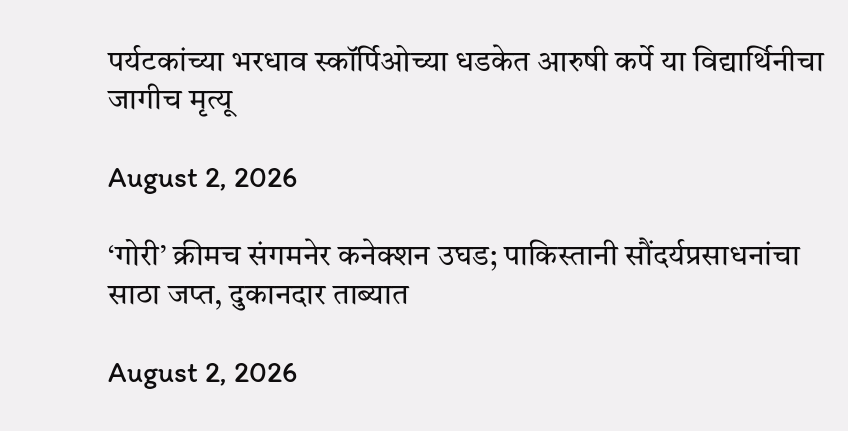पर्यटकांच्या भरधाव स्कॉर्पिओच्या धडकेत आरुषी कर्पे या विद्यार्थिनीचा जागीच मृत्यू

August 2, 2026

‘गोरी’ क्रीमच संगमनेर कनेक्शन उघड; पाकिस्तानी सौंदर्यप्रसाधनांचा साठा जप्त, दुकानदार ताब्यात

August 2, 2026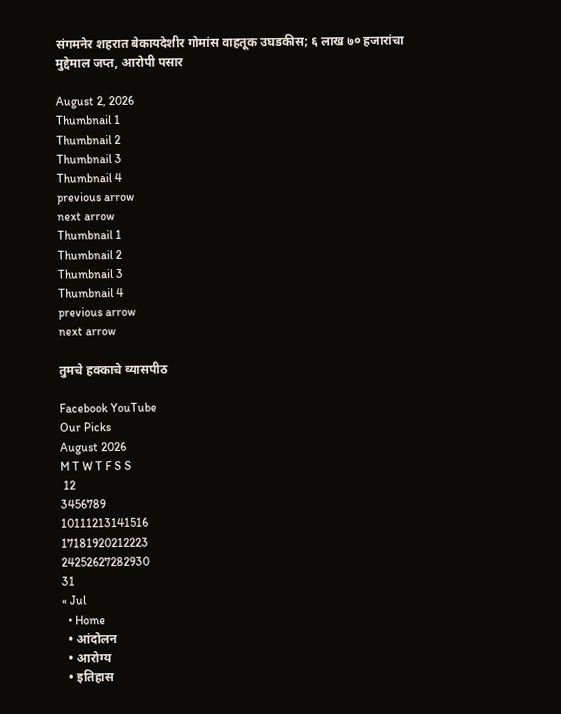संगमनेर शहरात बेकायदेशीर गोमांस वाहतूक उघडकीस; ६ लाख ७० हजारांचा मुद्देमाल जप्त, आरोपी पसार

August 2, 2026
Thumbnail 1
Thumbnail 2
Thumbnail 3
Thumbnail 4
previous arrow
next arrow
Thumbnail 1
Thumbnail 2
Thumbnail 3
Thumbnail 4
previous arrow
next arrow

तुमचे हक्काचे व्यासपीठ

Facebook YouTube
Our Picks
August 2026
M T W T F S S
 12
3456789
10111213141516
17181920212223
24252627282930
31
« Jul
  • Home
  • आंदोलन
  • आरोग्य
  • इतिहास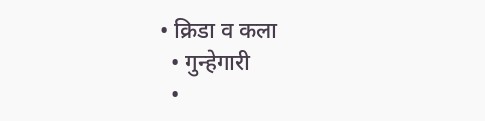• क्रिडा व कला
  • गुन्हेगारी
  •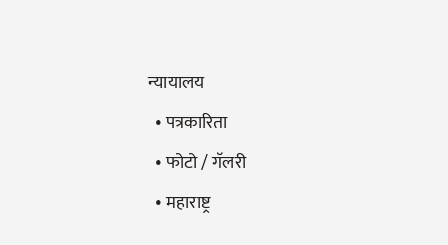न्यायालय
  • पत्रकारिता
  • फोटो / गॅलरी
  • महाराष्ट्र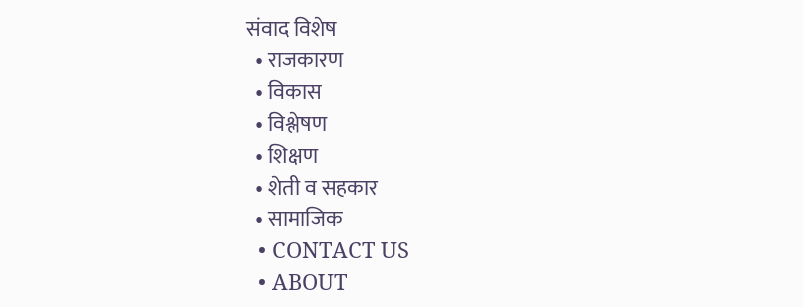संवाद विशेष
  • राजकारण
  • विकास
  • विश्लेषण
  • शिक्षण
  • शेती व सहकार
  • सामाजिक
  • CONTACT US
  • ABOUT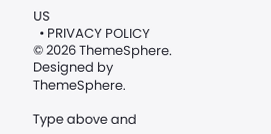US
  • PRIVACY POLICY
© 2026 ThemeSphere. Designed by ThemeSphere.

Type above and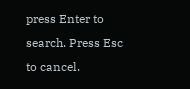press Enter to search. Press Esc to cancel.